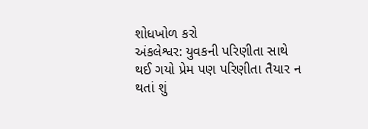શોધખોળ કરો
અંકલેશ્વર: યુવકની પરિણીતા સાથે થઈ ગયો પ્રેમ પણ પરિણીતા તૈયાર ન થતાં શું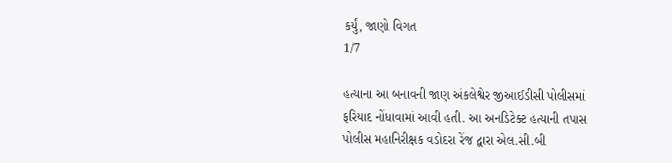કર્યું, જાણો વિગત
1/7

હત્યાના આ બનાવની જાણ અંકલેશ્વેર જીઆઈડીસી પોલીસમાં ફરિયાદ નોંધાવામાં આવી હતી. આ અનડિટેક્ટ હત્યાની તપાસ પોલીસ મહાનિરીક્ષક વડોદરા રેંજ દ્વારા એલ.સી.બી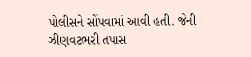પોલીસને સોંપવામાં આવી હતી. જેની ઝીણવટભરી તપાસ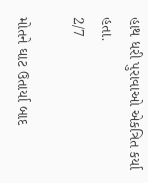હાથ ધરી પુરાવાઓ એકત્રિત કર્યા હતા.
2/7

મોતને ઘાટ ઉતાર્યા બાદ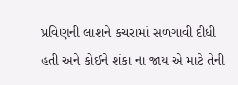પ્રવિણની લાશને કચરામાં સળગાવી દીધી હતી અને કોઈને શંકા ના જાય એ માટે તેની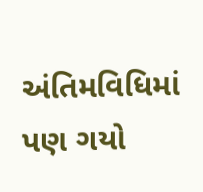અંતિમવિધિમાં પણ ગયો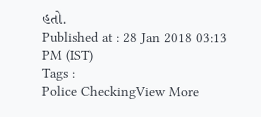હતો.
Published at : 28 Jan 2018 03:13 PM (IST)
Tags :
Police CheckingView More